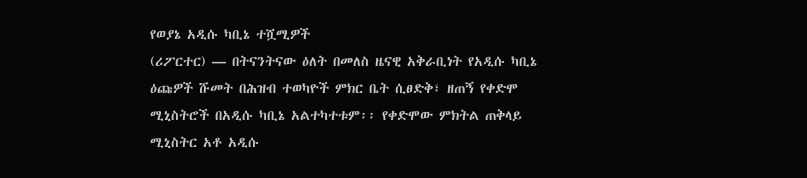የወያኔ አዲሱ ካቢኔ ተሿሚዎች
(ሪፖርተር) — በትናንትናው ዕለት በመለስ ዜናዊ አቅራቢነት የአዲሱ ካቢኔ ዕጩዎች ሹመት በሕዝብ ተወካዮች ምክር ቤት ሲፀድቅ፣ ዘጠኝ የቀድሞ ሚኒስትሮች በአዲሱ ካቢኔ አልተካተቱም፡፡ የቀድሞው ምክትል ጠቅላይ ሚኒስትር አቶ አዲሱ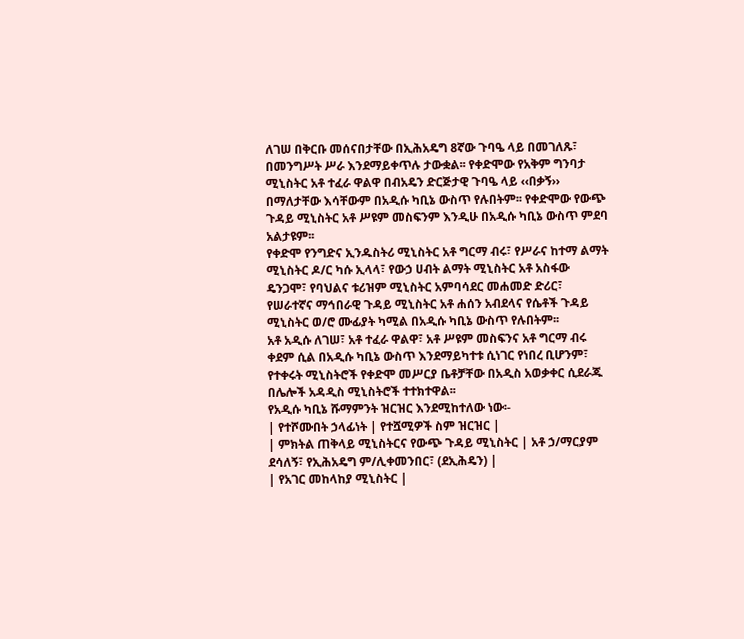ለገሠ በቅርቡ መሰናበታቸው በኢሕአዴግ 8ኛው ጉባዔ ላይ በመገለጹ፣ በመንግሥት ሥራ እንደማይቀጥሉ ታውቋል፡፡ የቀድሞው የአቅም ግንባታ ሚኒስትር አቶ ተፈራ ዋልዋ በብአዴን ድርጅታዊ ጉባዔ ላይ ‹‹በቃኝ›› በማለታቸው እሳቸውም በአዲሱ ካቢኔ ውስጥ የሉበትም፡፡ የቀድሞው የውጭ ጉዳይ ሚኒስትር አቶ ሥዩም መስፍንም እንዲሁ በአዲሱ ካቢኔ ውስጥ ምደባ አልታዩም፡፡
የቀድሞ የንግድና ኢንዱስትሪ ሚኒስትር አቶ ግርማ ብሩ፣ የሥራና ከተማ ልማት ሚኒስትር ዶ/ር ካሱ ኢላላ፣ የውኃ ሀብት ልማት ሚኒስትር አቶ አስፋው ዴንጋሞ፣ የባህልና ቱሪዝም ሚኒስትር አምባሳደር መሐመድ ድሪር፣ የሠራተኛና ማኅበራዊ ጉዳይ ሚኒስትር አቶ ሐሰን አብደላና የሴቶች ጉዳይ ሚኒስትር ወ/ሮ ሙፊያት ካሚል በአዲሱ ካቢኔ ውስጥ የሉበትም፡፡
አቶ አዲሱ ለገሠ፣ አቶ ተፈራ ዋልዋ፣ አቶ ሥዩም መስፍንና አቶ ግርማ ብሩ ቀደም ሲል በአዲሱ ካቢኔ ውስጥ እንደማይካተቱ ሲነገር የነበረ ቢሆንም፣ የተቀሩት ሚኒስትሮች የቀድሞ መሥርያ ቤቶቻቸው በአዲስ አወቃቀር ሲደራጁ በሌሎች አዳዲስ ሚኒስትሮች ተተክተዋል፡፡
የአዲሱ ካቢኔ ሹማምንት ዝርዝር እንደሚከተለው ነው፡-
| የተሾሙበት ኃላፊነት | የተሿሚዎች ስም ዝርዝር |
| ምክትል ጠቅላይ ሚኒስትርና የውጭ ጉዳይ ሚኒስትር | አቶ ኃ/ማርያም ደሳለኝ፣ የኢሕአዴግ ም/ሊቀመንበር፣ (ደኢሕዴን) |
| የአገር መከላከያ ሚኒስትር |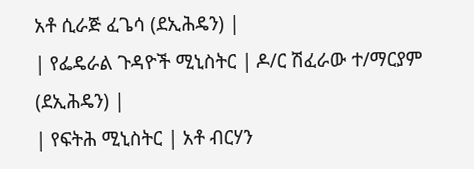አቶ ሲራጅ ፈጌሳ (ደኢሕዴን) |
| የፌዴራል ጉዳዮች ሚኒስትር | ዶ/ር ሽፈራው ተ/ማርያም (ደኢሕዴን) |
| የፍትሕ ሚኒስትር | አቶ ብርሃን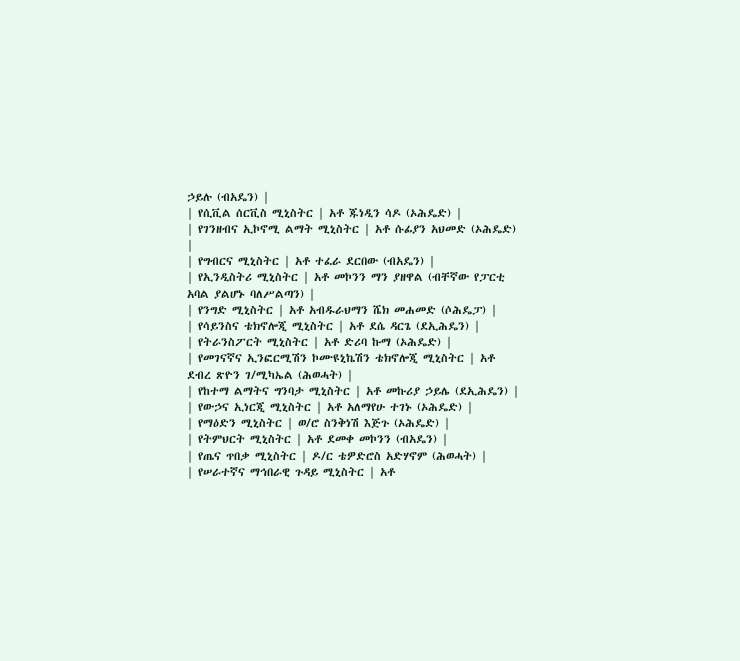ኃይሉ (ብአዴን) |
| የሲቪል ሰርቪስ ሚኒስትር | አቶ ጁነዲን ሳዶ (ኦሕዴድ) |
| የገንዘብና ኢኮኖሚ ልማት ሚኒስትር | አቶ ሱፊያን አህመድ (ኦሕዴድ) |
| የግብርና ሚኒስትር | አቶ ተፈራ ደርበው (ብአዴን) |
| የኢንዲስትሪ ሚኒስትር | አቶ መኮንን ማን ያዘዋል (ብቸኛው የፓርቲ አባል ያልሆኑ ባለሥልጣን) |
| የንግድ ሚኒስትር | አቶ አብዱራህማን ሼክ መሐመድ (ሶሕዴፓ) |
| የሳይንስና ቴክኖሎጂ ሚኒስትር | አቶ ደሴ ዳርጌ (ደኢሕዴን) |
| የትራንስፖርት ሚኒስትር | አቶ ድሪባ ኩማ (ኦሕዴድ) |
| የመገናኛና ኢንፎርሚሽን ኮሙዩኒኬሽን ቴክኖሎጂ ሚኒስትር | አቶ ደብረ ጽዮን ገ/ሚካኤል (ሕወሓት) |
| የከተማ ልማትና ግንባታ ሚኒስትር | አቶ መኩሪያ ኃይሌ (ደኢሕዴን) |
| የውኃና ኢነርጂ ሚኒስትር | አቶ አለማየሁ ተገኑ (ኦሕዴድ) |
| የማዕድን ሚኒስትር | ወ/ሮ ስንቅነሽ እጅጉ (ኦሕዴድ) |
| የትምህርት ሚኒስትር | አቶ ደመቀ መኮንን (ብአዴን) |
| የጤና ጥበቃ ሚኒስትር | ዶ/ር ቴዎድሮስ አድሃኖም (ሕወሓት) |
| የሠራተኛና ማኅበራዊ ጉዳይ ሚኒስትር | አቶ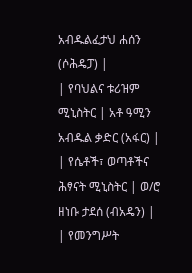አብዱልፈታህ ሐሰን (ሶሕዴፓ) |
| የባህልና ቱሪዝም ሚኒስትር | አቶ ዓሚን አብዱል ቃድር (አፋር) |
| የሴቶች፣ ወጣቶችና ሕፃናት ሚኒስትር | ወ/ሮ ዘነቡ ታደሰ (ብአዴን) |
| የመንግሥት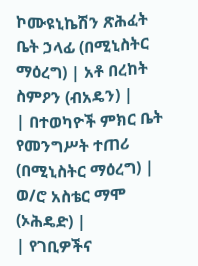ኮሙዩኒኬሽን ጽሕፈት ቤት ኃላፊ (በሚኒስትር ማዕረግ) | አቶ በረከት ስምዖን (ብአዴን) |
| በተወካዮች ምክር ቤት የመንግሥት ተጠሪ (በሚኒስትር ማዕረግ) | ወ/ሮ አስቴር ማሞ (ኦሕዴድ) |
| የገቢዎችና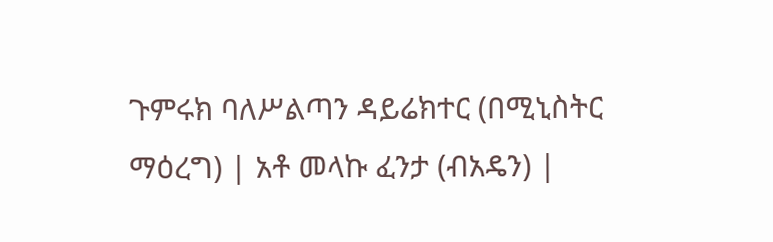ጉምሩክ ባለሥልጣን ዳይሬክተር (በሚኒስትር ማዕረግ) | አቶ መላኩ ፈንታ (ብአዴን) |